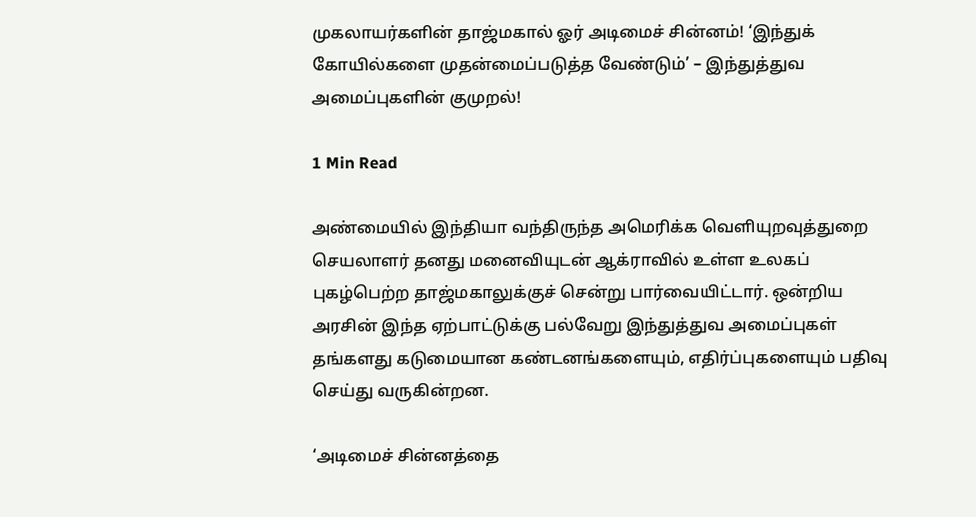முகலாயர்களின் தாஜ்மகால் ஓர் அடிமைச் சின்னம்! ‘இந்துக் கோயில்களை முதன்மைப்படுத்த வேண்டும்’ – இந்துத்துவ அமைப்புகளின் குமுறல்!

1 Min Read

அண்மையில் இந்தியா வந்திருந்த அமெரிக்க வெளியுறவுத்துறை செயலாளர் தனது மனைவியுடன் ஆக்ராவில் உள்ள உலகப் புகழ்பெற்ற தாஜ்மகாலுக்குச் சென்று பார்வையிட்டார். ஒன்றிய அரசின் இந்த ஏற்பாட்டுக்கு பல்வேறு இந்துத்துவ அமைப்புகள் தங்களது கடுமையான கண்டனங்களையும், எதிர்ப்புகளையும் பதிவு செய்து வருகின்றன.

‘அடிமைச் சின்னத்தை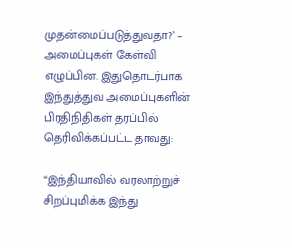முதன்மைப்படுத்துவதா?’ – அமைப்புகள் கேள்வி எழுப்பின. இதுதொடர்பாக இந்துத்துவ அமைப்புகளின் பிரதிநிதிகள் தரப்பில் தெரிவிக்கப்பட்ட தாவது:

“இந்தியாவில் வரலாற்றுச் சிறப்புமிக்க இந்து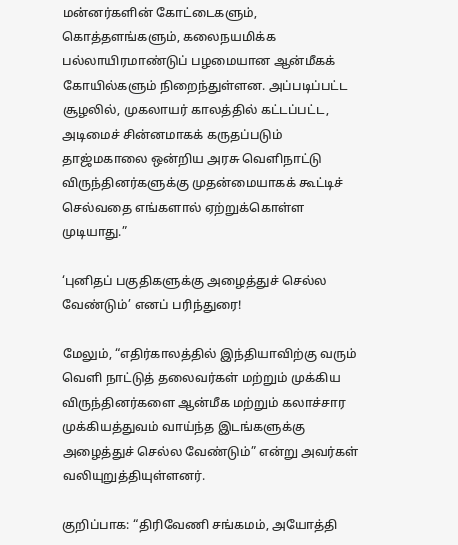மன்னர்களின் கோட்டைகளும், கொத்தளங்களும், கலைநயமிக்க பல்லாயிரமாண்டுப் பழமையான ஆன்மீகக் கோயில்களும் நிறைந்துள்ளன. அப்படிப்பட்ட சூழலில், முகலாயர் காலத்தில் கட்டப்பட்ட, அடிமைச் சின்னமாகக் கருதப்படும் தாஜ்மகாலை ஒன்றிய அரசு வெளிநாட்டு விருந்தினர்களுக்கு முதன்மையாகக் கூட்டிச் செல்வதை எங்களால் ஏற்றுக்கொள்ள முடியாது.”

‘புனிதப் பகுதிகளுக்கு அழைத்துச் செல்ல வேண்டும்’ எனப் பரிந்துரை!

மேலும், “எதிர்காலத்தில் இந்தியாவிற்கு வரும் வெளி நாட்டுத் தலைவர்கள் மற்றும் முக்கிய விருந்தினர்களை ஆன்மீக மற்றும் கலாச்சார முக்கியத்துவம் வாய்ந்த இடங்களுக்கு அழைத்துச் செல்ல வேண்டும்” என்று அவர்கள் வலியுறுத்தியுள்ளனர்.

குறிப்பாக: “திரிவேணி சங்கமம், அயோத்தி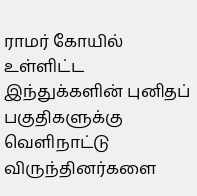ராமர் கோயில் உள்ளிட்ட இந்துக்களின் புனிதப் பகுதிகளுக்கு வெளிநாட்டு விருந்தினர்களை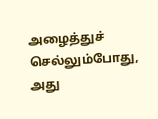அழைத்துச் செல்லும்போது, அது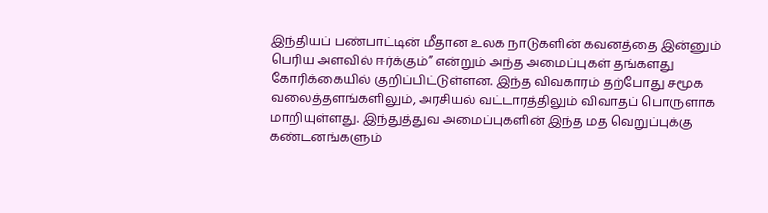இந்தியப் பண்பாட்டின் மீதான உலக நாடுகளின் கவனத்தை இன்னும் பெரிய அளவில் ஈர்க்கும்” என்றும் அந்த அமைப்புகள் தங்களது கோரிக்கையில் குறிப்பிட்டுள்ளன. இந்த விவகாரம் தற்போது சமூக வலைத்தளங்களிலும், அரசியல் வட்டாரத்திலும் விவாதப் பொருளாக மாறியுள்ளது. இந்துத்துவ அமைப்புகளின் இந்த மத வெறுப்புக்கு கண்டனங்களும்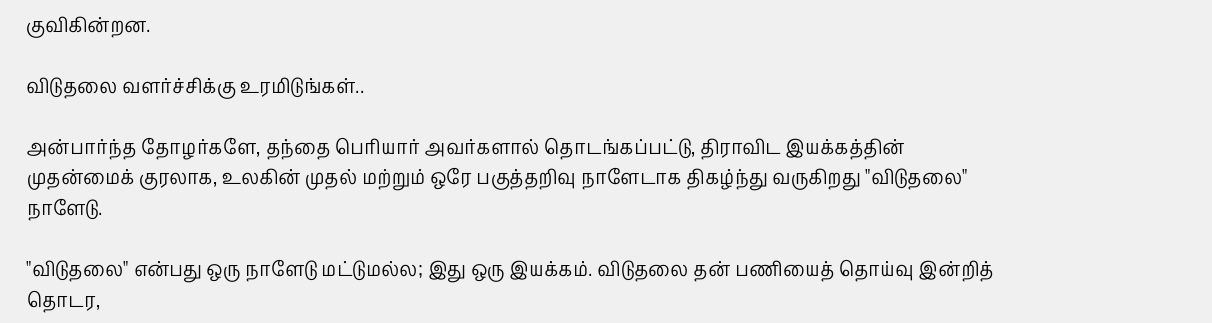குவிகின்றன.

விடுதலை வளர்ச்சிக்கு உரமிடுங்கள்..

அன்பார்ந்த தோழர்களே, தந்தை பெரியார் அவர்களால் தொடங்கப்பட்டு, திராவிட இயக்கத்தின் முதன்மைக் குரலாக, உலகின் முதல் மற்றும் ஒரே பகுத்தறிவு நாளேடாக திகழ்ந்து வருகிறது "விடுதலை" நாளேடு.

"விடுதலை" என்பது ஒரு நாளேடு மட்டுமல்ல; இது ஒரு இயக்கம். விடுதலை தன் பணியைத் தொய்வு இன்றித் தொடர,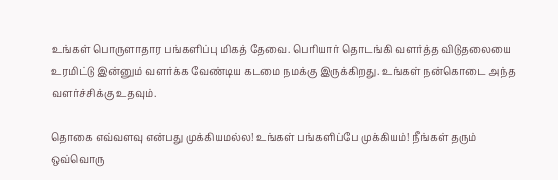உங்கள் பொருளாதார பங்களிப்பு மிகத் தேவை. பெரியார் தொடங்கி வளர்த்த விடுதலையை உரமிட்டு இன்னும் வளர்க்க வேண்டிய கடமை நமக்கு இருக்கிறது. உங்கள் நன்கொடை அந்த வளர்ச்சிக்கு உதவும்.

தொகை எவ்வளவு என்பது முக்கியமல்ல! உங்கள் பங்களிப்பே முக்கியம்! நீங்கள் தரும் ஒவ்வொரு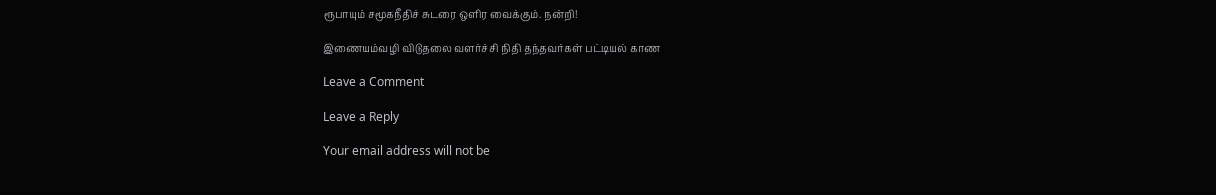ரூபாயும் சமூகநீதிச் சுடரை ஒளிர வைக்கும். நன்றி!

இணையம்வழி விடுதலை வளர்ச்சி நிதி தந்தவர்கள் பட்டியல் காண

Leave a Comment

Leave a Reply

Your email address will not be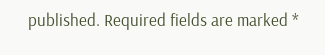published. Required fields are marked *